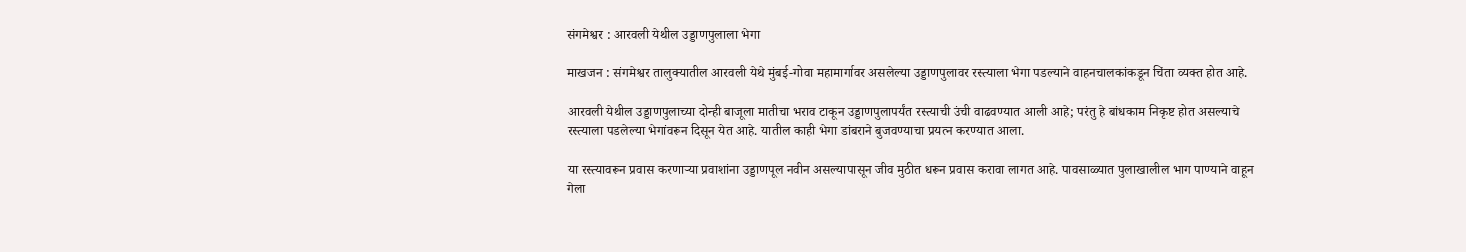संगमेश्वर : आरवली येथील उड्डाणपुलाला भेगा

माखजन : संगमेश्वर तालुक्यातील आरवली येथे मुंबई-गोवा महामार्गावर असलेल्या उड्डाणपुलावर रस्त्याला भेगा पडल्याने वाहनचालकांकडून चिंता व्यक्त होत आहे.

आरवली येथील उड्डाणपुलाच्या दोन्ही बाजूला मातीचा भराव टाकून उड्डाणपुलापर्यंत रस्त्याची उंची वाढवण्यात आली आहे; परंतु हे बांधकाम निकृष्ट होत असल्याचे रस्त्याला पडलेल्या भेगांवरून दिसून येत आहे. यातील काही भेगा डांबराने बुजवण्याचा प्रयत्न करण्यात आला.

या रस्त्यावरून प्रवास करणाऱ्या प्रवाशांना उड्डाणपूल नवीन असल्यापासून जीव मुठीत धरून प्रवास करावा लागत आहे. पावसाळ्यात पुलाखालील भाग पाण्याने वाहून गेला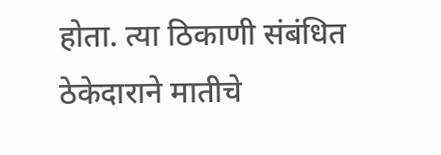होता. त्या ठिकाणी संबंधित ठेकेदाराने मातीचे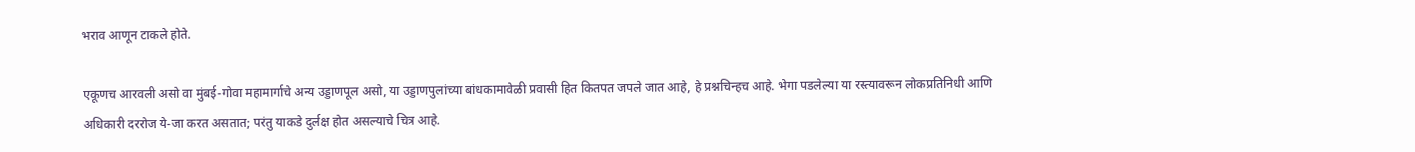भराव आणून टाकले होते.

एकूणच आरवली असो वा मुंबई-गोवा महामार्गाचे अन्य उड्डाणपूल असो, या उड्डाणपुलांच्या बांधकामावेळी प्रवासी हित कितपत जपले जात आहे, हे प्रश्नचिन्हच आहे. भेगा पडलेल्या या रस्त्यावरून लोकप्रतिनिधी आणि अधिकारी दररोज ये-जा करत असतात; परंतु याकडे दुर्लक्ष होत असल्याचे चित्र आहे.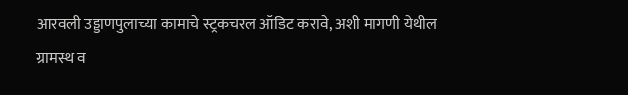आरवली उड्डाणपुलाच्या कामाचे स्ट्रकचरल ऑडिट करावे, अशी मागणी येथील ग्रामस्थ व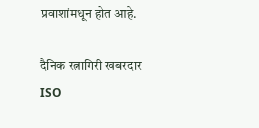प्रवाशांमधून होत आहे.

दैनिक रत्नागिरी खबरदार
ISO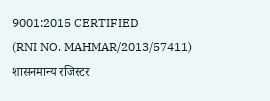9001:2015 CERTIFIED
(RNI NO. MAHMAR/2013/57411)
शासनमान्य रजिस्टर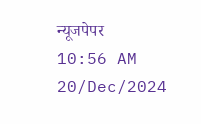न्यूजपेपर
10:56 AM 20/Dec/2024